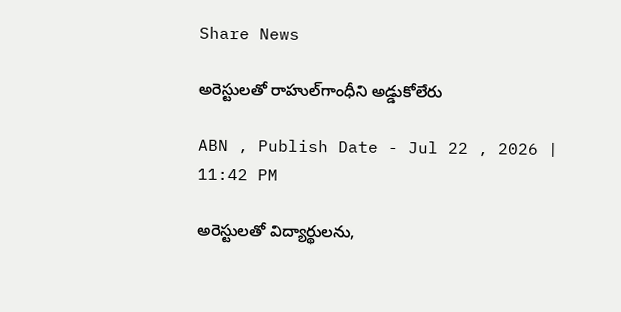Share News

అరెస్టులతో రాహుల్‌గాంధీని అడ్డుకోలేరు

ABN , Publish Date - Jul 22 , 2026 | 11:42 PM

అరెస్టులతో విద్యార్థులను,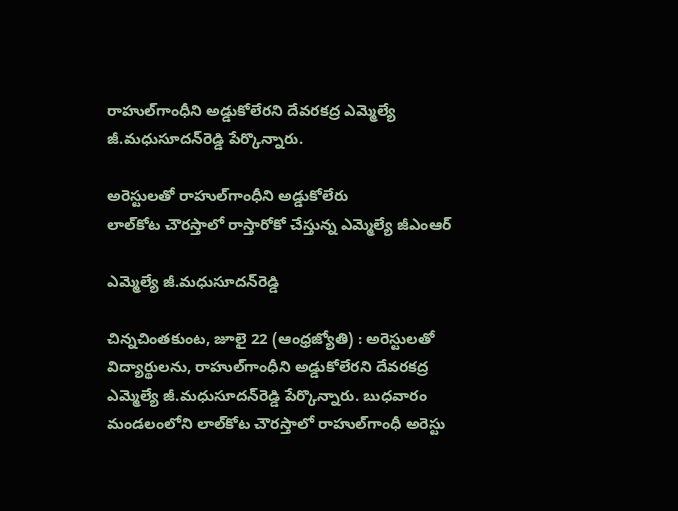రాహుల్‌గాంధీని అడ్డుకోలేరని దేవరకద్ర ఎమ్మెల్యే జీ.మధుసూదన్‌రెడ్డి పేర్కొన్నారు.

అరెస్టులతో రాహుల్‌గాంధీని అడ్డుకోలేరు
లాల్‌కోట చౌరస్తాలో రాస్తారోకో చేస్తున్న ఎమ్మెల్యే జీఎంఆర్‌

ఎమ్మెల్యే జీ.మధుసూదన్‌రెడ్డి

చిన్నచింతకుంట, జూలై 22 (ఆంధ్రజ్యోతి) : అరెస్టులతో విద్యార్థులను, రాహుల్‌గాంధీని అడ్డుకోలేరని దేవరకద్ర ఎమ్మెల్యే జీ.మధుసూదన్‌రెడ్డి పేర్కొన్నారు. బుధవారం మండలంలోని లాల్‌కోట చౌరస్తాలో రాహుల్‌గాంధీ అరెస్టు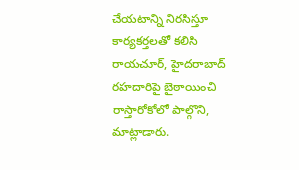చేయటాన్ని నిరసిస్తూ కార్యకర్తలతో కలిసి రాయచూర్‌, హైదరాబాద్‌ రహదారిపై బైఠాయించి రాస్తారోకోలో పాల్గొని, మాట్లాడారు.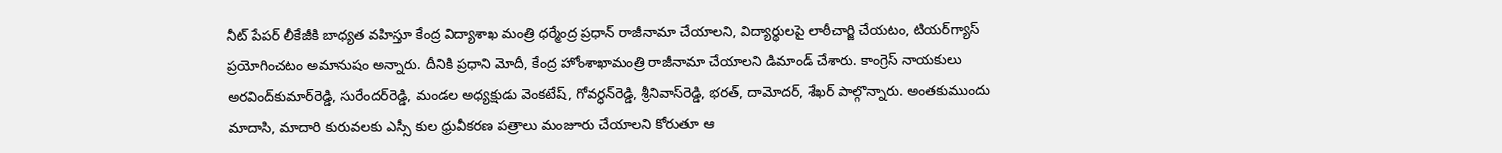నీట్‌ పేపర్‌ లీకేజీకి బాధ్యత వహిస్తూ కేంద్ర విద్యాశాఖ మంత్రి ధర్మేంద్ర ప్రధాన్‌ రాజీనామా చేయాలని, విద్యార్థులపై లాఠీచార్జి చేయటం, టియర్‌గ్యాస్‌ ప్రయోగించటం అమానుషం అన్నారు. దీనికి ప్రధాని మోదీ, కేంద్ర హోంశాఖామంత్రి రాజీనామా చేయాలని డిమాండ్‌ చేశారు. కాంగ్రెస్‌ నాయకులు అరవింద్‌కుమార్‌రెడ్డి, సురేందర్‌రెడ్డి, మండల అధ్యక్షుడు వెంకటేష్‌, గోవర్ధన్‌రెడ్డి, శ్రీనివాస్‌రెడ్డి, భరత్‌, దామోదర్‌, శేఖర్‌ పాల్గొన్నారు. అంతకుముందు మాదాసి, మాదారి కురువలకు ఎస్సీ కుల ధ్రువీకరణ పత్రాలు మంజూరు చేయాలని కోరుతూ ఆ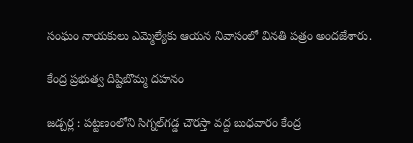సంఘం నాయకులు ఎమ్మెల్యేకు ఆయన నివాసంలో వినతి పత్రం అందజేశారు.

కేంద్ర ప్రభుత్వ దిష్టిబొమ్మ దహనం

జడ్చర్ల : పట్టణంలోని సిగ్నల్‌గడ్డ చౌరస్తా వద్ద బుధవారం కేంద్ర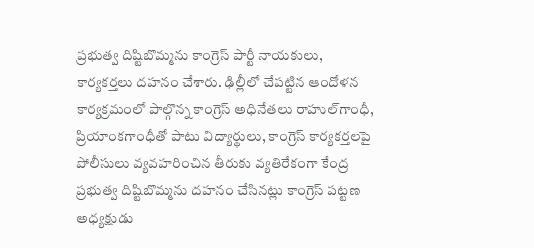ప్రభుత్వ దిష్టిబొమ్మను కాంగ్రెస్‌ పార్టీ నాయకులు, కార్యకర్తలు దహనం చేశారు. ఢిల్లీలో చేపట్టిన ఆందోళన కార్యక్రమంలో పాల్గొన్న కాంగ్రెస్‌ అధినేతలు రాహుల్‌గాంధీ, ప్రియాంకగాంధీతో పాటు విద్యార్థులు, కాంగ్రెస్‌ కార్యకర్తలపై పోలీసులు వ్యవహరించిన తీరుకు వ్యతిరేకంగా కేంద్ర ప్రభుత్వ దిష్టిబొమ్మను దహనం చేసినట్లు కాంగ్రెస్‌ పట్టణ అధ్యక్షుడు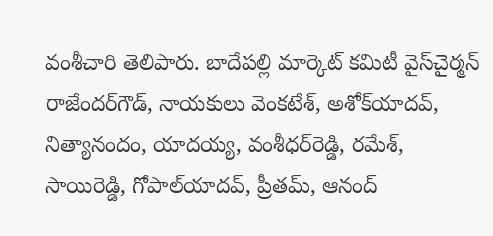వంశీచారి తెలిపారు. బాదేపల్లి మార్కెట్‌ కమిటీ వైస్‌చైర్మన్‌ రాజేందర్‌గౌడ్‌, నాయకులు వెంకటేశ్‌, అశోక్‌యాదవ్‌, నిత్యానందం, యాదయ్య, వంశీధర్‌రెడ్డి, రమేశ్‌, సాయిరెడ్డి, గోపాల్‌యాదవ్‌, ప్రీతమ్‌, ఆనంద్‌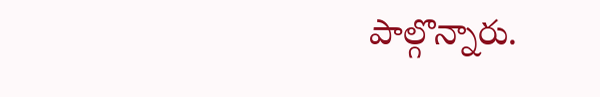పాల్గొన్నారు.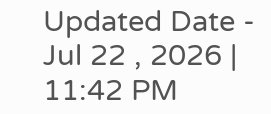Updated Date - Jul 22 , 2026 | 11:42 PM